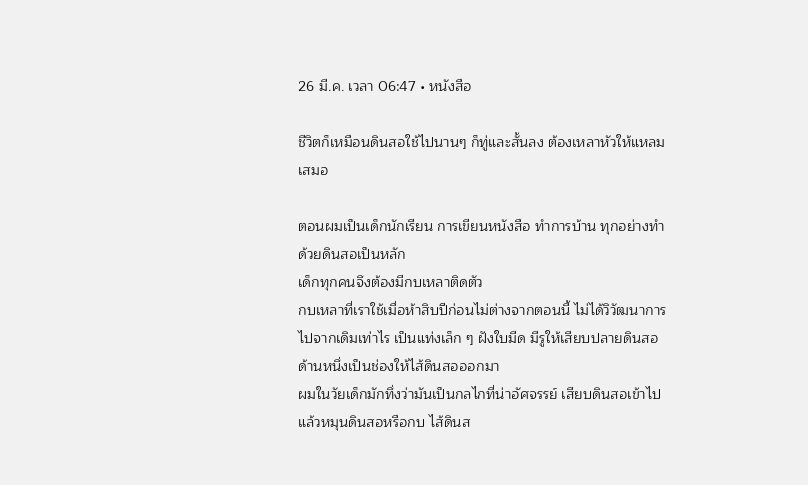26 มี.ค. เวลา 06:47 • หนังสือ

ชีวิตก็เหมือนดินสอใช้ไปนานๆ ก็ทู่และสั้นลง ต้องเหลาหัวให้แหลมเสมอ

ตอนผมเป็นเด็กนักเรียน การเขียนหนังสือ ทำการบ้าน ทุกอย่างทำด้วยดินสอเป็นหลัก
เด็กทุกคนจึงต้องมีกบเหลาติดตัว
กบเหลาที่เราใช้เมื่อห้าสิบปีก่อนไม่ต่างจากตอนนี้ ไม่ได้วิวัฒนาการไปจากเดิมเท่าไร เป็นแท่งเล็ก ๆ ฝังใบมีด มีรูให้เสียบปลายดินสอ ด้านหนึ่งเป็นช่องให้ไส้ดินสอออกมา
ผมในวัยเด็กมักทึ่งว่ามันเป็นกลไกที่น่าอัศจรรย์ เสียบดินสอเข้าไปแล้วหมุนดินสอหรือกบ ไส้ดินส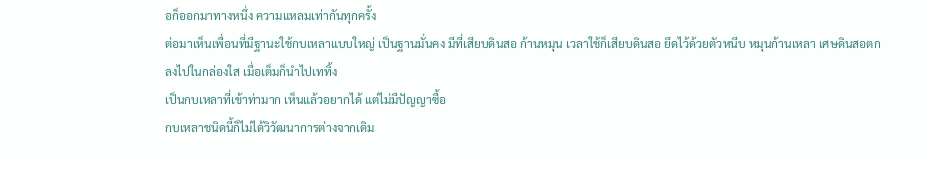อก็ออกมาทางหนึ่ง ความแหลมเท่ากันทุกครั้ง
ต่อมาเห็นเพื่อนที่มีฐานะใช้กบเหลาแบบใหญ่ เป็นฐานมั่นคง มีที่เสียบดินสอ ก้านหมุน เวลาใช้ก็เสียบดินสอ ยึดไว้ด้วยตัวหนีบ หมุนก้านเหลา เศษดินสอตกลงไปในกล่องใส เมื่อเต็มก็นำไปเททิ้ง
เป็นกบเหลาที่เข้าท่ามาก เห็นแล้วอยากได้ แต่ไม่มีปัญญาซื้อ
กบเหลาชนิดนี้ก็ไม่ได้วิวัฒนาการต่างจากเดิม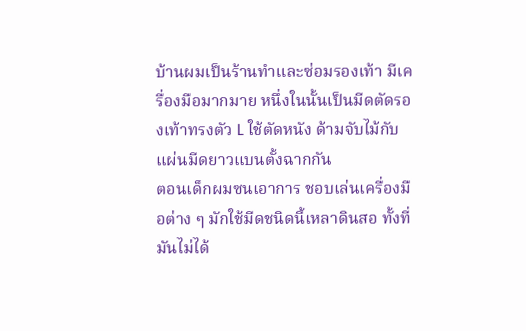บ้านผมเป็นร้านทำและซ่อมรองเท้า มีเครื่องมือมากมาย หนึ่งในนั้นเป็นมีดตัดรองเท้าทรงตัว L ใช้ตัดหนัง ด้ามจับไม้กับแผ่นมีดยาวแบนตั้งฉากกัน
ตอนเด็กผมซนเอาการ ชอบเล่นเครื่องมือต่าง ๆ มักใช้มีดชนิดนี้เหลาดินสอ ทั้งที่มันไม่ได้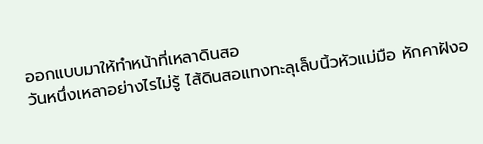ออกแบบมาให้ทำหน้าที่เหลาดินสอ
วันหนึ่งเหลาอย่างไรไม่รู้ ไส้ดินสอแทงทะลุเล็บนิ้วหัวแม่มือ หักคาฝังอ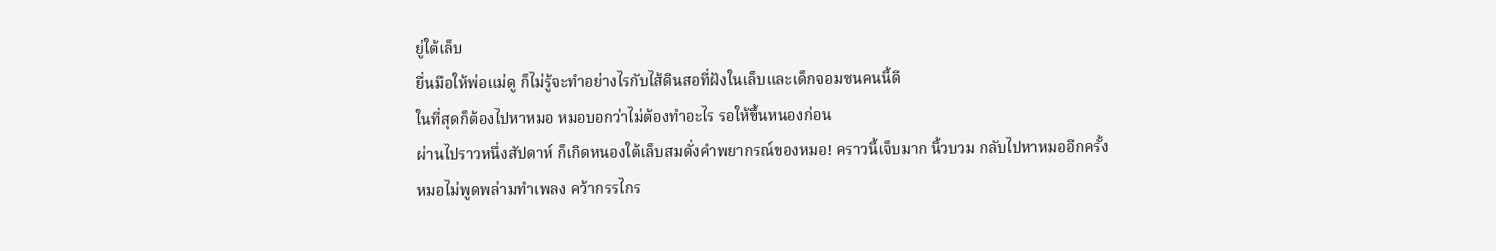ยู่ใต้เล็บ
ยื่นมือให้พ่อแม่ดู ก็ไม่รู้จะทำอย่างไรกับไส้ดินสอที่ฝังในเล็บและเด็กจอมซนคนนี้ดี
ในที่สุดก็ต้องไปหาหมอ หมอบอกว่าไม่ต้องทำอะไร รอให้ขึ้นหนองก่อน
ผ่านไปราวหนึ่งสัปดาห์ ก็เกิดหนองใต้เล็บสมดั่งคำพยากรณ์ของหมอ! คราวนี้เจ็บมาก นิ้วบวม กลับไปหาหมออีกครั้ง
หมอไม่พูดพล่ามทำเพลง คว้ากรรไกร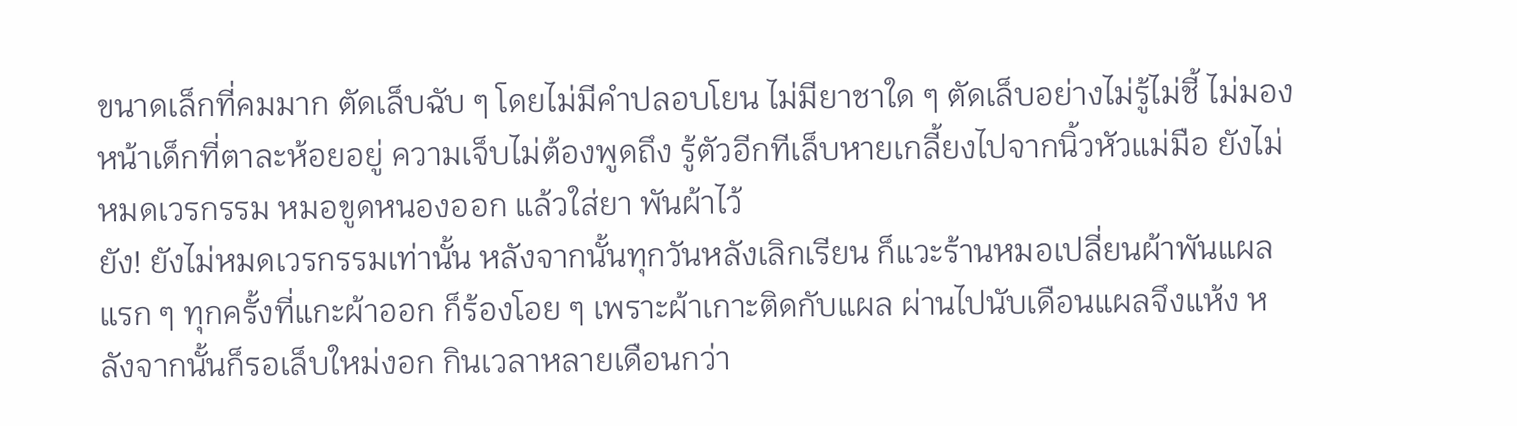ขนาดเล็กที่คมมาก ตัดเล็บฉับ ๆ โดยไม่มีคำปลอบโยน ไม่มียาชาใด ๆ ตัดเล็บอย่างไม่รู้ไม่ชี้ ไม่มองหน้าเด็กที่ตาละห้อยอยู่ ความเจ็บไม่ต้องพูดถึง รู้ตัวอีกทีเล็บหายเกลี้ยงไปจากนิ้วหัวแม่มือ ยังไม่หมดเวรกรรม หมอขูดหนองออก แล้วใส่ยา พันผ้าไว้
ยัง! ยังไม่หมดเวรกรรมเท่านั้น หลังจากนั้นทุกวันหลังเลิกเรียน ก็แวะร้านหมอเปลี่ยนผ้าพันแผล แรก ๆ ทุกครั้งที่แกะผ้าออก ก็ร้องโอย ๆ เพราะผ้าเกาะติดกับแผล ผ่านไปนับเดือนแผลจึงแห้ง หลังจากนั้นก็รอเล็บใหม่งอก กินเวลาหลายเดือนกว่า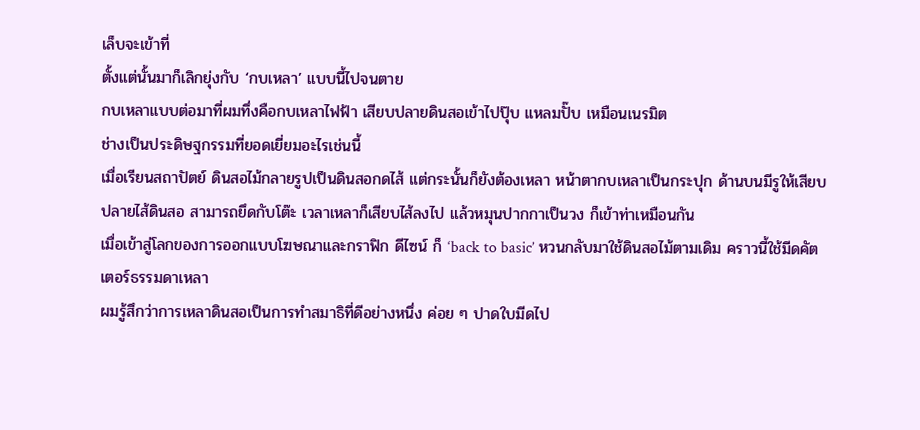เล็บจะเข้าที่
ตั้งแต่นั้นมาก็เลิกยุ่งกับ ‘กบเหลา’ แบบนี้ไปจนตาย
กบเหลาแบบต่อมาที่ผมทึ่งคือกบเหลาไฟฟ้า เสียบปลายดินสอเข้าไปปุ๊บ แหลมปั๊บ เหมือนเนรมิต
ช่างเป็นประดิษฐกรรมที่ยอดเยี่ยมอะไรเช่นนี้
เมื่อเรียนสถาปัตย์ ดินสอไม้กลายรูปเป็นดินสอกดไส้ แต่กระนั้นก็ยังต้องเหลา หน้าตากบเหลาเป็นกระปุก ด้านบนมีรูให้เสียบปลายไส้ดินสอ สามารถยึดกับโต๊ะ เวลาเหลาก็เสียบไส้ลงไป แล้วหมุนปากกาเป็นวง ก็เข้าท่าเหมือนกัน
เมื่อเข้าสู่โลกของการออกแบบโฆษณาและกราฟิก ดีไซน์ ก็ ‘back to basic’ หวนกลับมาใช้ดินสอไม้ตามเดิม คราวนี้ใช้มีดคัตเตอร์ธรรมดาเหลา
ผมรู้สึกว่าการเหลาดินสอเป็นการทำสมาธิที่ดีอย่างหนึ่ง ค่อย ๆ ปาดใบมีดไป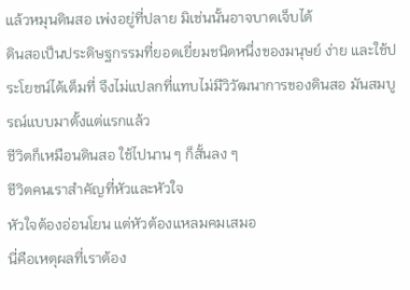แล้วหมุนดินสอ เพ่งอยู่ที่ปลาย มิเช่นนั้นอาจบาดเจ็บได้
ดินสอเป็นประดิษฐกรรมที่ยอดเยี่ยมชนิดหนึ่งของมนุษย์ ง่าย และใช้ประโยชน์ได้เต็มที่ จึงไม่แปลกที่แทบไม่มีวิวัฒนาการของดินสอ มันสมบูรณ์แบบมาตั้งแต่แรกแล้ว
ชีวิตก็เหมือนดินสอ ใช้ไปนาน ๆ ก็สั้นลง ๆ
ชีวิตคนเราสำคัญที่หัวและหัวใจ
หัวใจต้องอ่อนโยน แต่หัวต้องแหลมคมเสมอ
นี่คือเหตุผลที่เราต้อง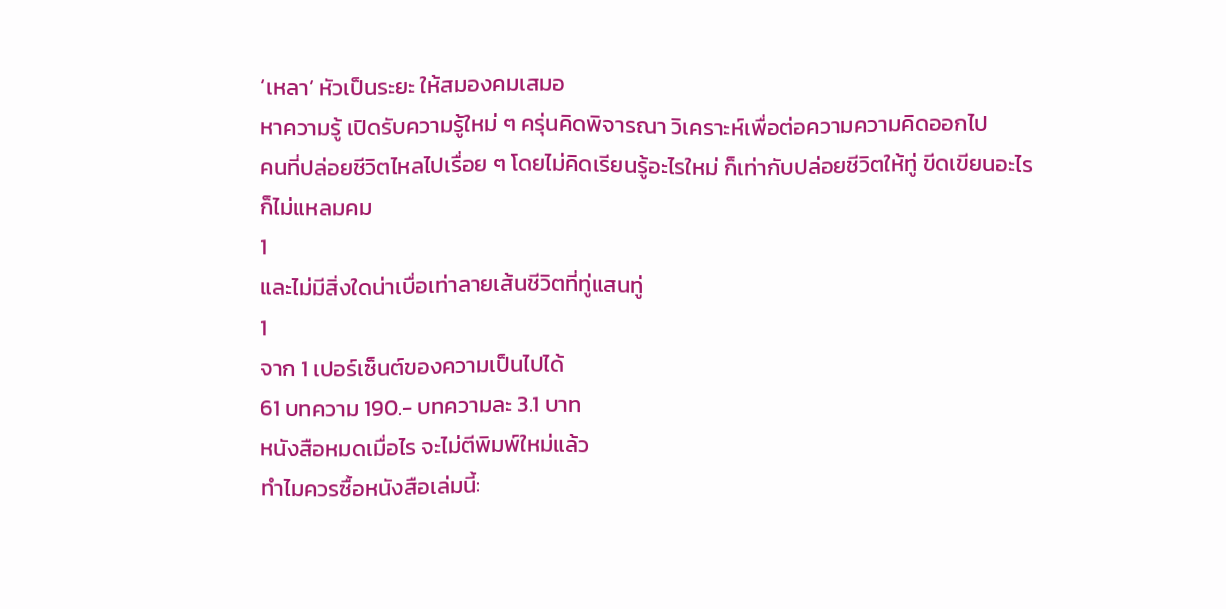‘เหลา’ หัวเป็นระยะ ให้สมองคมเสมอ
หาความรู้ เปิดรับความรู้ใหม่ ๆ ครุ่นคิดพิจารณา วิเคราะห์เพื่อต่อความความคิดออกไป
คนที่ปล่อยชีวิตไหลไปเรื่อย ๆ โดยไม่คิดเรียนรู้อะไรใหม่ ก็เท่ากับปล่อยชีวิตให้ทู่ ขีดเขียนอะไรก็ไม่แหลมคม
1
และไม่มีสิ่งใดน่าเบื่อเท่าลายเส้นชีวิตที่ทู่แสนทู่
1
จาก 1 เปอร์เซ็นต์ของความเป็นไปได้
61 บทความ 190.- บทความละ 3.1 บาท
หนังสือหมดเมื่อไร จะไม่ตีพิมพ์ใหม่แล้ว
ทำไมควรซื้อหนังสือเล่มนี้: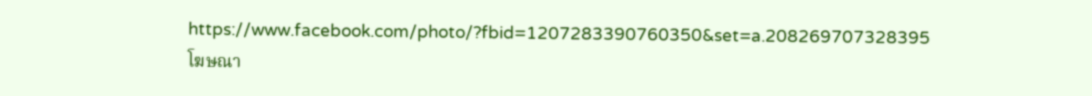https://www.facebook.com/photo/?fbid=1207283390760350&set=a.208269707328395
โฆษณา